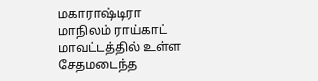மகாராஷ்டிரா மாநிலம் ராய்காட் மாவட்டத்தில் உள்ள சேதமடைந்த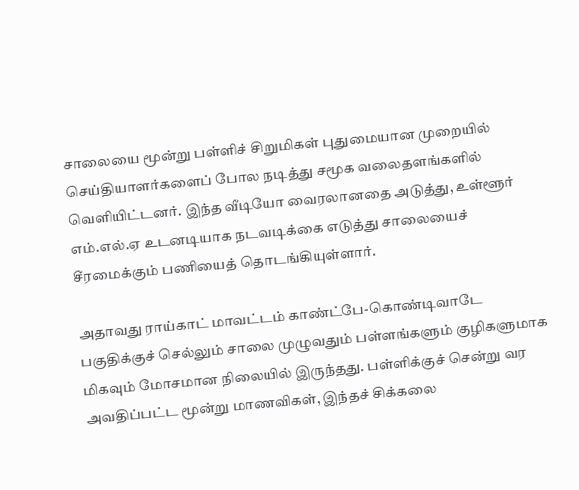சாலையை மூன்று பள்ளிச் சிறுமிகள் புதுமையான முறையில் செய்தியாளர்களைப் போல நடித்து சமூக வலைதளங்களில் வெளியிட்டனர். இந்த வீடியோ வைரலானதை அடுத்து, உள்ளூர் எம்.எல்.ஏ உடனடியாக நடவடிக்கை எடுத்து சாலையைச் சீரமைக்கும் பணியைத் தொடங்கியுள்ளார்.

அதாவது ராய்காட் மாவட்டம் காண்ட்பே-கொண்டிவாடே பகுதிக்குச் செல்லும் சாலை முழுவதும் பள்ளங்களும் குழிகளுமாக மிகவும் மோசமான நிலையில் இருந்தது. பள்ளிக்குச் சென்று வர அவதிப்பட்ட மூன்று மாணவிகள், இந்தச் சிக்கலை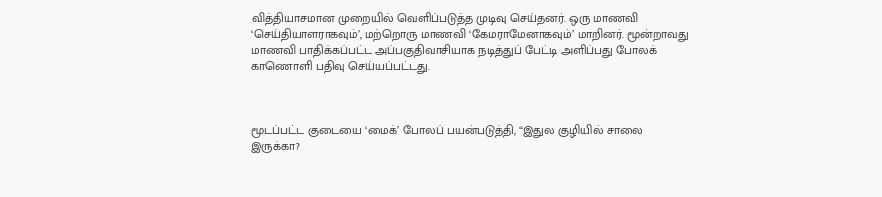வித்தியாசமான முறையில் வெளிப்படுத்த முடிவு செய்தனர். ஒரு மாணவி ‘செய்தியாளராகவும்’, மற்றொரு மாணவி ‘கேமராமேனாகவும்’ மாறினர். மூன்றாவது மாணவி பாதிக்கப்பட்ட அப்பகுதிவாசியாக நடித்துப் பேட்டி அளிப்பது போலக் காணொளி பதிவு செய்யப்பட்டது.



மூடப்பட்ட குடையை ‘மைக்’ போலப் பயன்படுத்தி, “இதுல குழியில் சாலை இருக்கா?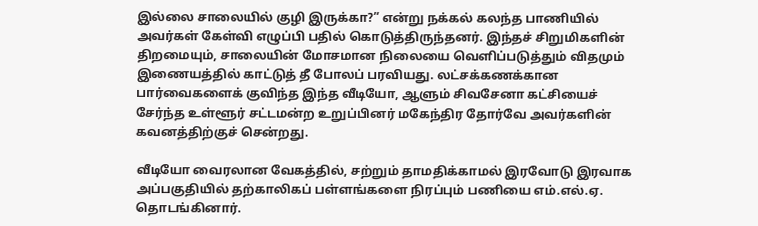இல்லை சாலையில் குழி இருக்கா?” என்று நக்கல் கலந்த பாணியில் அவர்கள் கேள்வி எழுப்பி பதில் கொடுத்திருந்தனர். இந்தச் சிறுமிகளின் திறமையும், சாலையின் மோசமான நிலையை வெளிப்படுத்தும் விதமும் இணையத்தில் காட்டுத் தீ போலப் பரவியது. லட்சக்கணக்கான பார்வைகளைக் குவிந்த இந்த வீடியோ, ஆளும் சிவசேனா கட்சியைச் சேர்ந்த உள்ளூர் சட்டமன்ற உறுப்பினர் மகேந்திர தோர்வே அவர்களின் கவனத்திற்குச் சென்றது.

வீடியோ வைரலான வேகத்தில், சற்றும் தாமதிக்காமல் இரவோடு இரவாக அப்பகுதியில் தற்காலிகப் பள்ளங்களை நிரப்பும் பணியை எம்.எல்.ஏ. தொடங்கினார்.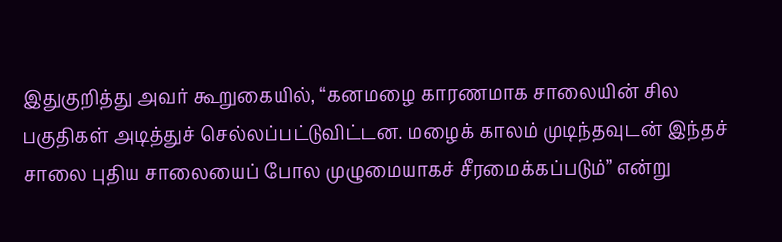இதுகுறித்து அவர் கூறுகையில், “கனமழை காரணமாக சாலையின் சில பகுதிகள் அடித்துச் செல்லப்பட்டுவிட்டன. மழைக் காலம் முடிந்தவுடன் இந்தச் சாலை புதிய சாலையைப் போல முழுமையாகச் சீரமைக்கப்படும்” என்று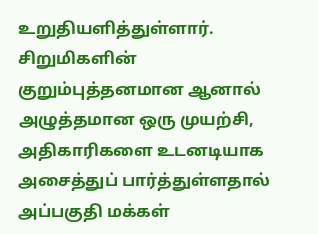உறுதியளித்துள்ளார். சிறுமிகளின் குறும்புத்தனமான ஆனால் அழுத்தமான ஒரு முயற்சி, அதிகாரிகளை உடனடியாக அசைத்துப் பார்த்துள்ளதால் அப்பகுதி மக்கள்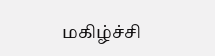மகிழ்ச்சி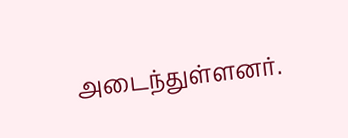அடைந்துள்ளனர்.